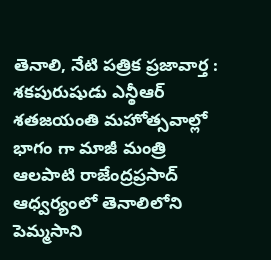తెనాలి, నేటి పత్రిక ప్రజావార్త :
శకపురుషుడు ఎన్ఠీఆర్ శతజయంతి మహోత్సవాల్లో భాగం గా మాజీ మంత్రి ఆలపాటి రాజేంద్రప్రసాద్ ఆధ్వర్యంలో తెనాలిలోని పెమ్మసాని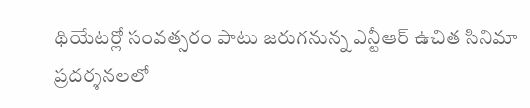థియేటర్లో సంవత్సరం పాటు జరుగనున్న ఎన్టీఆర్ ఉచిత సినిమా ప్రదర్శనలలో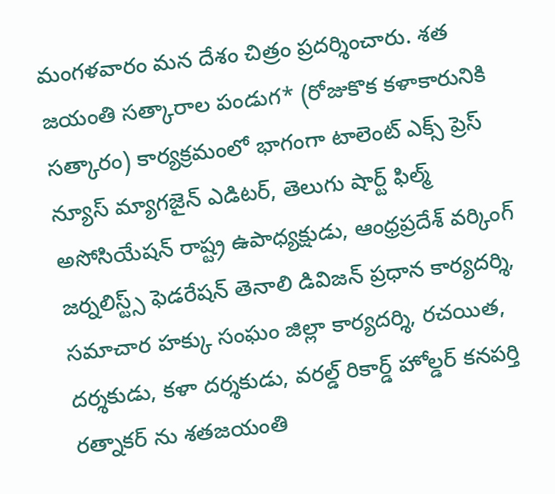మంగళవారం మన దేశం చిత్రం ప్రదర్శించారు. శత జయంతి సత్కారాల పండుగ* (రోజుకొక కళాకారునికి సత్కారం) కార్యక్రమంలో భాగంగా టాలెంట్ ఎక్స్ ప్రెస్ న్యూస్ మ్యాగజైన్ ఎడిటర్, తెలుగు షార్ట్ ఫిల్మ్ అసోసియేషన్ రాష్ట్ర ఉపాధ్యక్షుడు, ఆంధ్రప్రదేశ్ వర్కింగ్ జర్నలిస్ట్స్ ఫెడరేషన్ తెనాలి డివిజన్ ప్రధాన కార్యదర్శి, సమాచార హక్కు సంఘం జిల్లా కార్యదర్శి, రచయిత, దర్శకుడు, కళా దర్శకుడు, వరల్డ్ రికార్డ్ హోల్డర్ కనపర్తి రత్నాకర్ ను శతజయంతి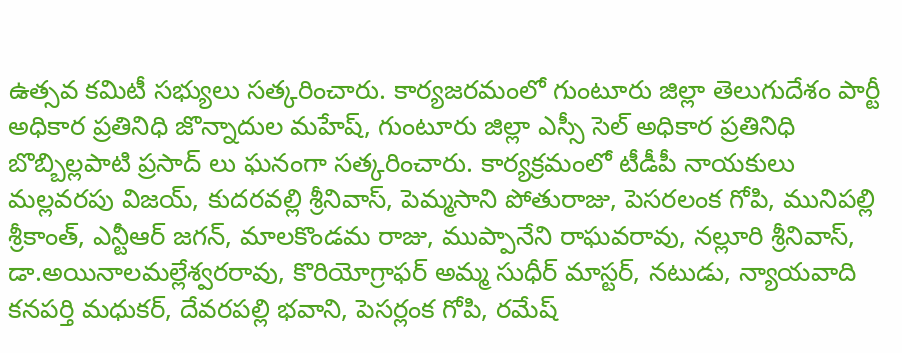ఉత్సవ కమిటీ సభ్యులు సత్కరించారు. కార్యజరమంలో గుంటూరు జిల్లా తెలుగుదేశం పార్టీ అధికార ప్రతినిధి జొన్నాదుల మహేష్, గుంటూరు జిల్లా ఎస్సీ సెల్ అధికార ప్రతినిధి బొబ్బిల్లపాటి ప్రసాద్ లు ఘనంగా సత్కరించారు. కార్యక్రమంలో టీడీపీ నాయకులు మల్లవరపు విజయ్, కుదరవల్లి శ్రీనివాస్, పెమ్మసాని పోతురాజు, పెసరలంక గోపి, మునిపల్లి శ్రీకాంత్, ఎన్టీఆర్ జగన్, మాలకొండమ రాజు, ముప్పానేని రాఘవరావు, నల్లూరి శ్రీనివాస్, డా.అయినాలమల్లేశ్వరరావు, కొరియోగ్రాఫర్ అమ్మ సుధీర్ మాస్టర్, నటుడు, న్యాయవాది కనపర్తి మధుకర్, దేవరపల్లి భవాని, పెసర్లంక గోపి, రమేష్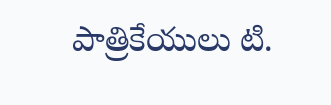పాత్రికేయులు టి.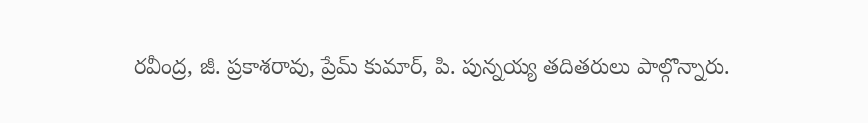రవీంద్ర, జీ. ప్రకాశరావు, ప్రేమ్ కుమార్, పి. పున్నయ్య తదితరులు పాల్గొన్నారు.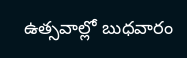ఉత్సవాల్లో బుధవారం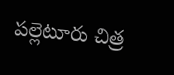పల్లెటూరు చిత్ర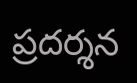ప్రదర్శన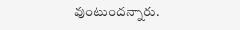వుంటుందన్నారు.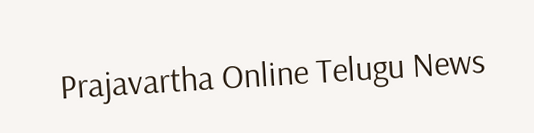Prajavartha Online Telugu News